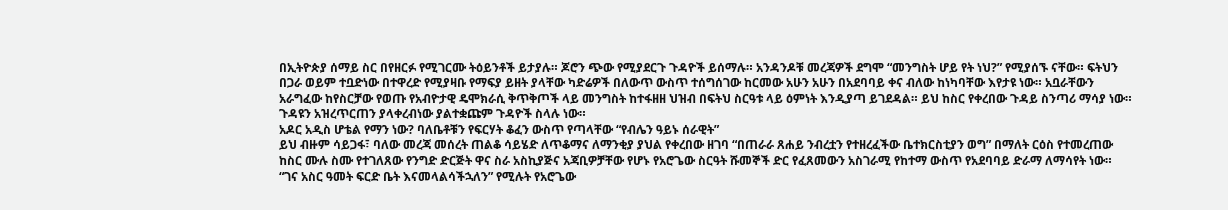በኢትዮጵያ ሰማይ ስር በየዘርፉ የሚገርሙ ትዕይንቶች ይታያሉ። ጆሮን ጭው የሚያደርጉ ጉዳዮች ይሰማሉ። አንዳንዶቹ መረጃዎች ደግሞ “መንግስት ሆይ የት ነህ?” የሚያሰኙ ናቸው። ፍትህን በጋራ ወይም ተቧድነው በተዋረድ የሚያዛቡ የማፍያ ይዘት ያላቸው ካድሬዎች በለውጥ ውስጥ ተሰግሰገው ከርመው አሁን አሁን በአደባባይ ቀና ብለው ከነካባቸው እየታዩ ነው። አቧራቸውን አራግፈው ከየስርቻው የወጡ የአብዮታዊ ዴሞክራሲ ቅጥቅጦች ላይ መንግስት ከተፋዘዘ ህዝብ በፍትህ ስርዓቱ ላይ ዕምነት እንዲያጣ ይገደዳል። ይህ ከስር የቀረበው ጉዳይ ስንጣሪ ማሳያ ነው። ጉዳዩን አዝረጥርጠን ያላቀረብነው ያልተቋጩም ጉዳዮች ስላሉ ነው።
አዶር አዲስ ሆቴል የማን ነው? ባለቤቶቹን የፍርሃት ቆፈን ውስጥ የጣላቸው “የብሌን ዓይኑ ሰራዊት”
ይህ ብዙም ሳይጋፋ፣ ባለው መረጃ መሰረት ጠልቆ ሳይሄድ ለጥቆማና ለማንቂያ ያህል የቀረበው ዘገባ “በጠራራ ጸሐይ ንብረቷን የተዘረፈችው ቤተክርስቲያን ወግ” በማለት ርዕስ የተመረጠው ከስር ሙሉ ስሙ የተገለጸው የንግድ ድርጅት ዋና ስራ አስኪያጅና አጃቢዎቻቸው የሆኑ የአሮጌው ስርዓት ሹመኞች ድር የፈጸመውን አስገራሚ የከተማ ውስጥ የአደባባይ ድራማ ለማሳየት ነው። “ገና አስር ዓመት ፍርድ ቤት እናመላልሳችኋለን” የሚሉት የአሮጌው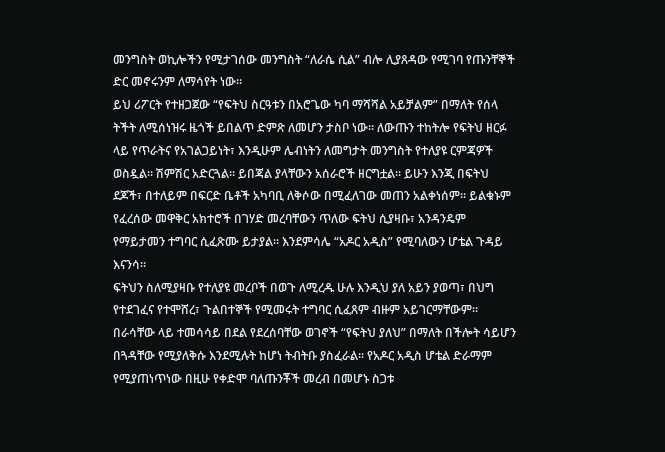መንግስት ወኪሎችን የሚታገሰው መንግስት “ለራሴ ሲል” ብሎ ሊያጸዳው የሚገባ የጡንቸኞች ድር መኖሩንም ለማሳየት ነው።
ይህ ሪፖርት የተዘጋጀው “የፍትህ ስርዓቱን በአሮጌው ካባ ማሻሻል አይቻልም” በማለት የሰላ ትችት ለሚሰነዝሩ ዜጎች ይበልጥ ድምጽ ለመሆን ታስቦ ነው። ለውጡን ተከትሎ የፍትህ ዘርፉ ላይ የጥራትና የአገልጋይነት፣ እንዲሁም ሌብነትን ለመግታት መንግስት የተለያዩ ርምጃዎች ወስዷል። ሽምሽር አድርጓል። ይበጃል ያላቸውን አሰራሮች ዘርግቷል። ይሁን እንጂ በፍትህ ደጆች፣ በተለይም በፍርድ ቤቶች አካባቢ ለቅሶው በሚፈለገው መጠን አልቀነሰም። ይልቁኑም የፈረሰው መዋቅር አክተሮች በገሃድ መረባቸውን ጥለው ፍትህ ሲያዛቡ፣ አንዳንዴም የማይታመን ተግባር ሲፈጽሙ ይታያል። እንደምሳሌ “አዶር አዲስ” የሚባለውን ሆቴል ጉዳይ እናንሳ።
ፍትህን ስለሚያዛቡ የተለያዩ መረቦች በወጉ ለሚረዱ ሁሉ እንዲህ ያለ አይን ያወጣ፣ በህግ የተደገፈና የተሞሸረ፣ ጉልበተኞች የሚመሩት ተግባር ሲፈጸም ብዙም አይገርማቸውም። በራሳቸው ላይ ተመሳሳይ በደል የደረሰባቸው ወገኖች “የፍትህ ያለህ” በማለት በችሎት ሳይሆን በጓዳቸው የሚያለቅሱ እንደሚሉት ከሆነ ትብትቡ ያስፈራል። የአዶር አዲስ ሆቴል ድራማም የሚያጠነጥነው በዚሁ የቀድሞ ባለጡንቾች መረብ በመሆኑ ስጋቱ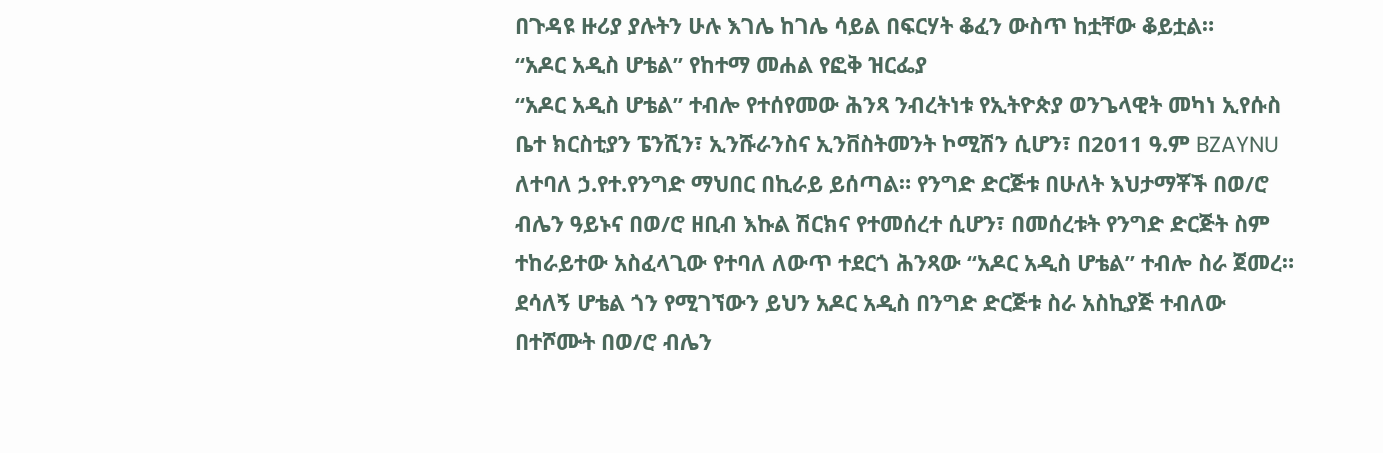በጉዳዩ ዙሪያ ያሉትን ሁሉ እገሌ ከገሌ ሳይል በፍርሃት ቆፈን ውስጥ ከቷቸው ቆይቷል።
“አዶር አዲስ ሆቴል” የከተማ መሐል የፎቅ ዝርፌያ
“አዶር አዲስ ሆቴል” ተብሎ የተሰየመው ሕንጻ ንብረትነቱ የኢትዮጵያ ወንጌላዊት መካነ ኢየሱስ ቤተ ክርስቲያን ፔንሺን፣ ኢንሹራንስና ኢንቨስትመንት ኮሚሽን ሲሆን፣ በ2011 ዓ.ም BZAYNU ለተባለ ኃ.የተ.የንግድ ማህበር በኪራይ ይሰጣል። የንግድ ድርጅቱ በሁለት እህታማቾች በወ/ሮ ብሌን ዓይኑና በወ/ሮ ዘቢብ እኩል ሽርክና የተመሰረተ ሲሆን፣ በመሰረቱት የንግድ ድርጅት ስም ተከራይተው አስፈላጊው የተባለ ለውጥ ተደርጎ ሕንጻው “አዶር አዲስ ሆቴል” ተብሎ ስራ ጀመረ።
ደሳለኝ ሆቴል ጎን የሚገኘውን ይህን አዶር አዲስ በንግድ ድርጅቱ ስራ አስኪያጅ ተብለው በተሾሙት በወ/ሮ ብሌን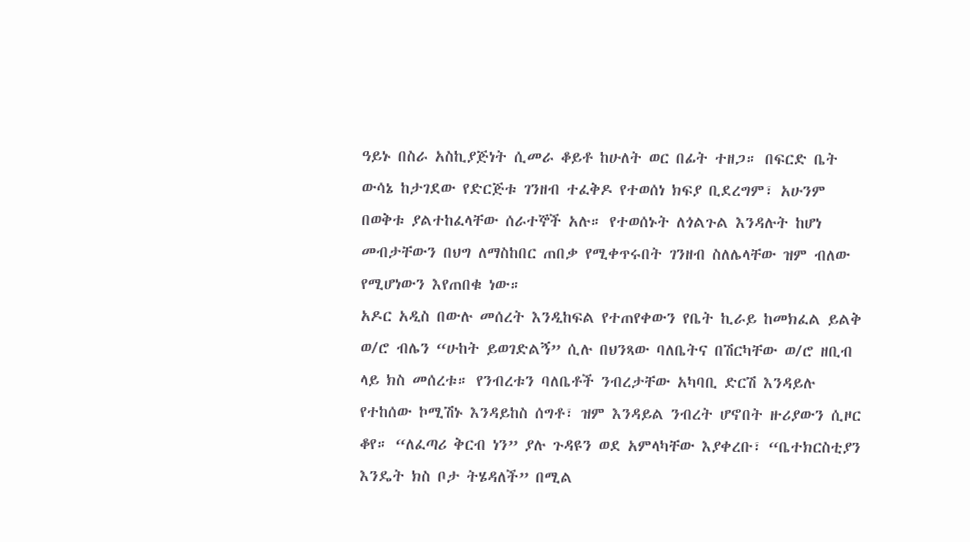ዓይኑ በስራ አስኪያጅነት ሲመራ ቆይቶ ከሁለት ወር በፊት ተዘጋ። በፍርድ ቤት ውሳኔ ከታገደው የድርጅቱ ገንዘብ ተፈቅዶ የተወሰነ ክፍያ ቢደረግም፣ አሁንም በወቅቱ ያልተከፈላቸው ሰራተኞች አሉ። የተወሰኑት ለጎልጉል እንዳሉት ከሆነ መብታቸውን በህግ ለማስከበር ጠበቃ የሚቀጥሩበት ገንዘብ ስለሌላቸው ዝም ብለው የሚሆነውን እየጠበቁ ነው።
አዶር አዲስ በውሉ መሰረት እንዲከፍል የተጠየቀውን የቤት ኪራይ ከመክፈል ይልቅ ወ/ሮ ብሌን “ሁከት ይወገድልኝ” ሲሉ በህንጻው ባለቤትና በሽርካቸው ወ/ሮ ዘቢብ ላይ ክስ መሰረቱ። የንብረቱን ባለቤቶች ንብረታቸው አካባቢ ድርሽ እንዳይሉ የተከሰው ኮሚሽኑ እንዳይከስ ሰግቶ፣ ዝም እንዳይል ንብረት ሆኖበት ዙሪያውን ሲዞር ቆየ። “ለፈጣሪ ቅርብ ነን” ያሉ ጉዳዩን ወደ አምላካቸው እያቀረቡ፣ “ቤተክርስቲያን እንዴት ክስ ቦታ ትሄዳለች” በሚል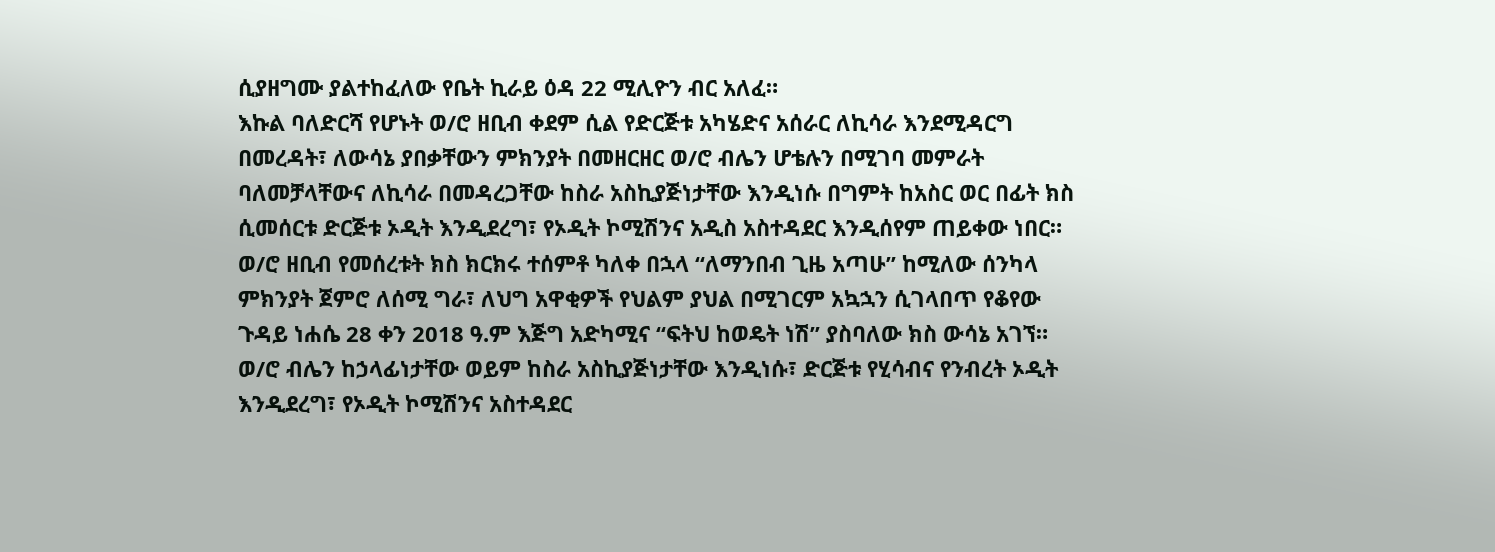ሲያዘግሙ ያልተከፈለው የቤት ኪራይ ዕዳ 22 ሚሊዮን ብር አለፈ።
እኩል ባለድርሻ የሆኑት ወ/ሮ ዘቢብ ቀደም ሲል የድርጅቱ አካሄድና አሰራር ለኪሳራ እንደሚዳርግ በመረዳት፣ ለውሳኔ ያበቃቸውን ምክንያት በመዘርዘር ወ/ሮ ብሌን ሆቴሉን በሚገባ መምራት ባለመቻላቸውና ለኪሳራ በመዳረጋቸው ከስራ አስኪያጅነታቸው እንዲነሱ በግምት ከአስር ወር በፊት ክስ ሲመሰርቱ ድርጅቱ ኦዲት እንዲደረግ፣ የኦዲት ኮሚሽንና አዲስ አስተዳደር እንዲሰየም ጠይቀው ነበር።
ወ/ሮ ዘቢብ የመሰረቱት ክስ ክርክሩ ተሰምቶ ካለቀ በኋላ “ለማንበብ ጊዜ አጣሁ” ከሚለው ሰንካላ ምክንያት ጀምሮ ለሰሚ ግራ፣ ለህግ አዋቂዎች የህልም ያህል በሚገርም አኳኋን ሲገላበጥ የቆየው ጉዳይ ነሐሴ 28 ቀን 2018 ዓ.ም እጅግ አድካሚና “ፍትህ ከወዴት ነሽ” ያስባለው ክስ ውሳኔ አገኘ። ወ/ሮ ብሌን ከኃላፊነታቸው ወይም ከስራ አስኪያጅነታቸው እንዲነሱ፣ ድርጅቱ የሂሳብና የንብረት ኦዲት እንዲደረግ፣ የኦዲት ኮሚሽንና አስተዳደር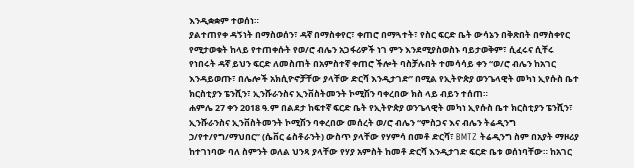እንዲቋቋም ተወሰነ።
ያልተጠየቀ ዳኝነት በማስወሰን፣ ዳኛ በማስቀየር፣ ቀጠሮ በማጓተት፣ የስር ፍርድ ቤት ውሳኔን በቅጽበት በማስቀየር የሚታወቁት ከላይ የተጠቀሱት የወ/ሮ ብሌን አጋፋሪዎች ነገ ምን እንደሚያስወስኑ ባይታወቅም፣ ሲፈሩና ሲቸሩ የነበሩት ዳኛ ይህን ፍርድ ለመስጠት በአምስተኛ ቀጠሮ ችሎት ባስቻሉበት ተመሳሳይ ቀን “ወ/ሮ ብሌን ከአገር እንዳይወጡ፣ በሌሎች አክሲዮኖቻቸው ያላቸው ድርሻ እንዲታገድ” በሚል የኢትዮጵያ ወንጌላዊት መካነ ኢየሱስ ቤተ ክርስቲያን ፔንሺን፣ ኢንሹራንስና ኢንቨስትመንት ኮሚሽን ባቀረበው ክስ ላይ ብይን ተሰጠ።
ሐምሌ 27 ቀን 2018 ዓ.ም በልደታ ከፍተኛ ፍርድ ቤት የኢትዮጵያ ወንጌላዊት መካነ ኢየሱስ ቤተ ክርስቲያን ፔንሺን፣ ኢንሹራንስና ኢንቨስትመንት ኮሚሽን ባቀረበው መሰረት ወ/ሮ ብሌን “ምስጋና እና ብሌን ትሬዲንግ ኃ/የተ/የግ/ማህበር” (ሴቨር ሬስቶራንት) ውስጥ ያላቸው የሃምሳ በመቶ ድርሻ፣ BMTZ ትሬዲንግ ስም በአያት ማዞሪያ ከተገነባው ባለ ስምንት ወለል ህንጻ ያላቸው የሃያ አምስት ከመቶ ድርሻ እንዲታገድ ፍርድ ቤቱ ወሰነባቸው። ከአገር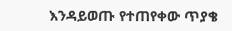እንዳይወጡ የተጠየቀው ጥያቄ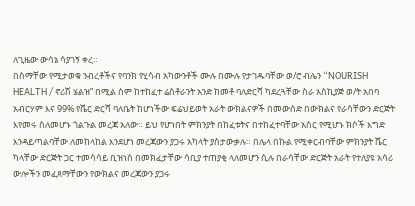ለጊዜው ውሳኔ ሳያገኝ ቀረ።
በስማቸው የሚታወቁ ንብረቶችና የባንክ የሂሳብ አካውንቶች ሙሉ በሙሉ የታገዱባቸው ወ/ሮ ብሌን “NOURISH HEALTH / ኖሪሽ ሄልዝ” በሚል ስም ከተከፈተ ሬስቶራንት አንድ ከመቶ ባለድርሻ ካደረጓቸው ስራ አስኪያጅ ወ/ት አበባ አብርሃም እና 99% የሼር ድርሻ ባለቤት ከሆነችው ፍሬህይወት አራት ውክልናዎች በመውሰድ በውክልና የራሳቸውን ድርጅት እየመሩ ስለመሆኑ ጎልጉል መረጃ አለው። ይህ የሆነበት ምክንያት በከፈቱትና በተከፈተባቸው አስር የሚሆኑ ክሶች እግድ እንዳይጣልባቸው ለመከላከል እንደሆነ መረጃውን ያጋሩ አካላት ያስታውቃሉ። በሌላ በኩል የሚቀርብባቸው ምክንያት ሼር ካላቸው ድርጅት ጋር ተመሳሳይ ቢዝነስ በመክፈታቸው ሳቢያ ተጠያቂ ላለመሆን ሲሉ በራሳቸው ድርጅት አራት የተለያዩ አሳሪ ውሎችን መፈጸማቸውን የውክልና መረጃውን ያጋሩ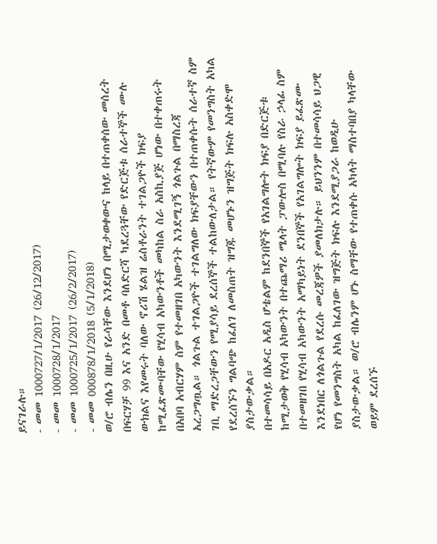ይናገራሉ።
- መመ 1000727/1/2017 (26/12/2017)
- መመ 1000728/1/2017
- መመ 1000725/1/2017 (26/2/2017)
- መመ 000878/1/2018 (5/1/2018)
ወ/ሮ ብሌን በዚሁ የራሳቸው እንደሆነ በሚታወቀውና ከላይ በተጠቀሰው መሰረት በፍርሃቻ 99 እና አንድ በመቶ ባለድርሻ ካደረጓቸው የድርጅቱ ሰራተኞች ሙሉ ውክልና እየመሩት ባለው ኖሪሽ ሄልዝ ሬስቶራንት ተገልጋዮች ክፍያ ከሚፈጽሙባቸው የሂሳብ አካውንቶች መካከል ስራ አስኪያጅ ሆነው በተቀጠሩት በአበባ አብርሃም ስም የተመዘገበ አካውንት እንደሚገኝ ጎልጉል በማስረጃ አረጋግጧል። ጎልጉል ተገልጋዮች ተገልግለው ክፍያቸውን በተጠቀሱት ሰራተኛ ስም ገቢ ማድረጋቸውን የሚያሳይ ደረሰኞች ተልከውለታል። የትኛውም የመንግስት አካል የደረሰኙን ግልባጭ ከፈለገ ለመስጠት ዝግጁ መሆኑን ዝግጅት ክፍሉ አስቀድሞ ያስታውቃል።
በተመሳሳይ በአዶር አዲስ ሆቴልም ከደንበኞች የአገልግሎት ክፍያ በድርጅቱ ከሚታወቅ የሂሳብ አካውንት በተጨማሪ ሜላት ፓውሎስ በሚባሉ የስራ ኃላፊ ስም በተመዘገበ የሂሳብ አካውንት አማካይነት ደንበኞች የአገልግሎት ክፍያ ይፈጽሙ እንደነበር ለጎልጉል የደረሱ መረጃዎች ያመለክታሉ። ይህንንም በተመሳሳይ ህጋዊ የሆነ የመንግስት አካል ከፈለገው ዝግጅት ክፍሉ እንደሚያጋራ ከወዲሁ ያስታውቃል። ወ/ሮ ብሌንም ሆኑ ስማቸው የተጠቀሱ አካላት ማስተባበያ ካላቸው ወይም ደረሰኙ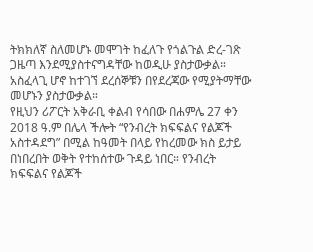ትክክለኛ ስለመሆኑ መሞገት ከፈለጉ የጎልጉል ድረ-ገጽ ጋዜጣ እንደሚያስተናግዳቸው ከወዲሁ ያስታውቃል። አስፈላጊ ሆኖ ከተገኘ ደረሰኞቹን በየደረጃው የሚያትማቸው መሆኑን ያስታውቃል።
የዚህን ሪፖርት አቅራቢ ቀልብ የሳበው በሐምሌ 27 ቀን 2018 ዓ.ም በሌላ ችሎት “የንብረት ክፍፍልና የልጆች አስተዳደግ” በሚል ከዓመት በላይ የከረመው ክስ ይታይ በነበረበት ወቅት የተከሰተው ጉዳይ ነበር። የንብረት ክፍፍልና የልጆች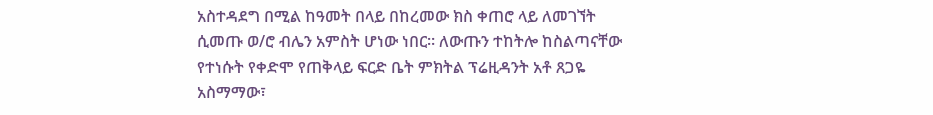አስተዳደግ በሚል ከዓመት በላይ በከረመው ክስ ቀጠሮ ላይ ለመገኘት ሲመጡ ወ/ሮ ብሌን አምስት ሆነው ነበር። ለውጡን ተከትሎ ከስልጣናቸው የተነሱት የቀድሞ የጠቅላይ ፍርድ ቤት ምክትል ፕሬዚዳንት አቶ ጸጋዬ አስማማው፣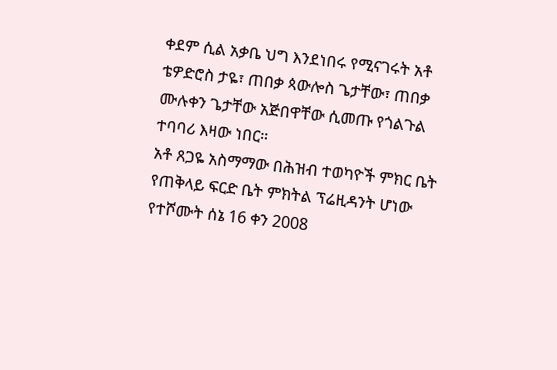ቀደም ሲል አቃቤ ህግ እንደነበሩ የሚናገሩት አቶ ቴዎድሮስ ታዬ፣ ጠበቃ ጳውሎስ ጌታቸው፣ ጠበቃ ሙሉቀን ጌታቸው አጅበዋቸው ሲመጡ የጎልጉል ተባባሪ እዛው ነበር።
አቶ ጸጋዬ አስማማው በሕዝብ ተወካዮች ምክር ቤት የጠቅላይ ፍርድ ቤት ምክትል ፕሬዚዳንት ሆነው የተሾሙት ሰኔ 16 ቀን 2008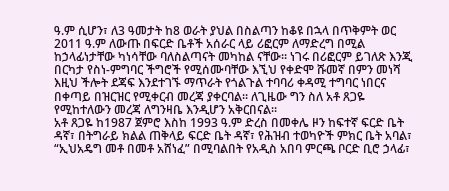ዓ.ም ሲሆን፣ ለ3 ዓመታት ከ8 ወራት ያህል በስልጣን ከቆዩ በኋላ በጥቅምት ወር 2011 ዓ.ም ለውጡ በፍርድ ቤቶች አሰራር ላይ ሪፎርም ለማድረግ በሚል ከኃላፊነታቸው ካነሳቸው ባለስልጣናት መካከል ናቸው። ነገሩ በሪፎርም ይገለጽ እንጂ በርካታ የስነ-ምግባር ችግሮች የሚሰሙባቸው እኚህ የቀድሞ ሹመኛ በምን መነሻ እዚህ ችሎት ደጃፍ እንደተገኙ ማጥራት የጎልጉል ተባባሪ ቀዳሚ ተግባር ነበርና በቀጣይ በዝርዝር የሚቀርብ መረጃ ያቀርባል። ለጊዜው ግን ስለ አቶ ጸጋዬ የሚከተለውን መረጃ ለግንዛቤ እንዲሆን አቅርበናል።
አቶ ጸጋዬ ከ1987 ጀምሮ እስከ 1993 ዓ.ም ድረስ በመቀሌ ዞን ከፍተኛ ፍርድ ቤት ዳኛ፣ በትግራይ ክልል ጠቅላይ ፍርድ ቤት ዳኛ፣ የሕዝብ ተወካዮች ምክር ቤት አባል፣ “ኢህአዴግ መቶ በመቶ አሸነፈ” በሚባልበት የአዲስ አበባ ምርጫ ቦርድ ቢሮ ኃላፊ፣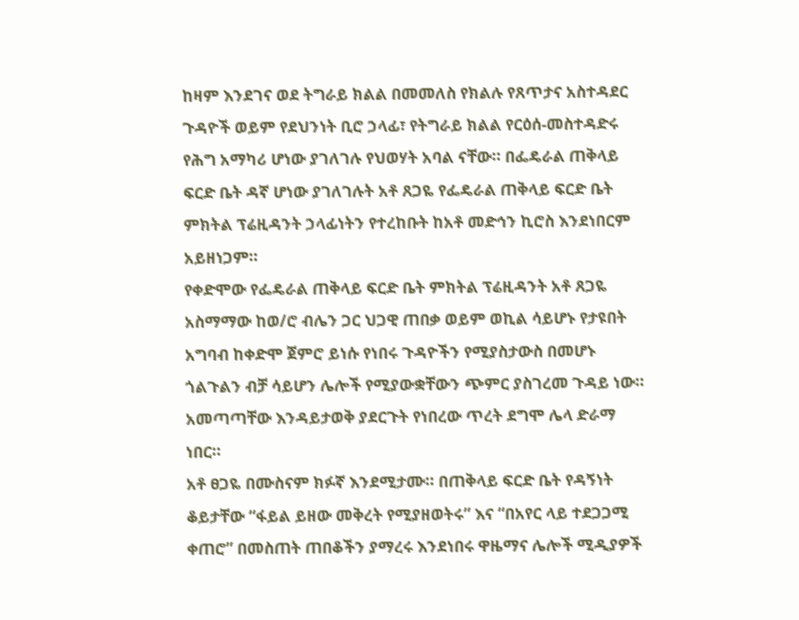ከዛም እንደገና ወደ ትግራይ ክልል በመመለስ የክልሉ የጸጥታና አስተዳደር ጉዳዮች ወይም የደህንነት ቢሮ ኃላፊ፣ የትግራይ ክልል የርዕሰ-መስተዳድሩ የሕግ አማካሪ ሆነው ያገለገሉ የህወሃት አባል ናቸው። በፌዴራል ጠቅላይ ፍርድ ቤት ዳኛ ሆነው ያገለገሉት አቶ ጸጋዬ የፌዴራል ጠቅላይ ፍርድ ቤት ምክትል ፕሬዚዳንት ኃላፊነትን የተረከቡት ከአቶ መድኅን ኪሮስ እንደነበርም አይዘነጋም።
የቀድሞው የፌዴራል ጠቅላይ ፍርድ ቤት ምክትል ፕሬዚዳንት አቶ ጸጋዬ አስማማው ከወ/ሮ ብሌን ጋር ህጋዊ ጠበቃ ወይም ወኪል ሳይሆኑ የታዩበት አግባብ ከቀድሞ ጀምሮ ይነሱ የነበሩ ጉዳዮችን የሚያስታውስ በመሆኑ ጎልጉልን ብቻ ሳይሆን ሌሎች የሚያውቋቸውን ጭምር ያስገረመ ጉዳይ ነው። አመጣጣቸው እንዳይታወቅ ያደርጉት የነበረው ጥረት ደግሞ ሌላ ድራማ ነበር።
አቶ ፀጋዬ በሙስናም ክፉኛ እንደሚታሙ። በጠቅላይ ፍርድ ቤት የዳኝነት ቆይታቸው “ፋይል ይዘው መቅረት የሚያዘወትሩ” እና “በአየር ላይ ተደጋጋሚ ቀጠሮ” በመስጠት ጠበቆችን ያማረሩ እንደነበሩ ዋዜማና ሌሎች ሚዲያዎች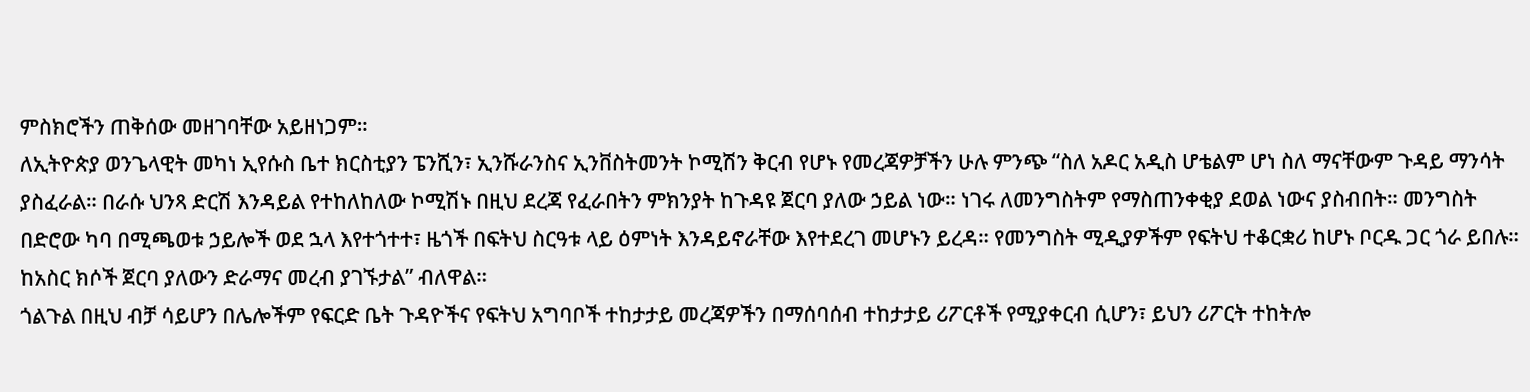ምስክሮችን ጠቅሰው መዘገባቸው አይዘነጋም።
ለኢትዮጵያ ወንጌላዊት መካነ ኢየሱስ ቤተ ክርስቲያን ፔንሺን፣ ኢንሹራንስና ኢንቨስትመንት ኮሚሽን ቅርብ የሆኑ የመረጃዎቻችን ሁሉ ምንጭ “ስለ አዶር አዲስ ሆቴልም ሆነ ስለ ማናቸውም ጉዳይ ማንሳት ያስፈራል። በራሱ ህንጻ ድርሽ እንዳይል የተከለከለው ኮሚሽኑ በዚህ ደረጃ የፈራበትን ምክንያት ከጉዳዩ ጀርባ ያለው ኃይል ነው። ነገሩ ለመንግስትም የማስጠንቀቂያ ደወል ነውና ያስብበት። መንግስት በድሮው ካባ በሚጫወቱ ኃይሎች ወደ ኋላ እየተጎተተ፣ ዜጎች በፍትህ ስርዓቱ ላይ ዕምነት እንዳይኖራቸው እየተደረገ መሆኑን ይረዳ። የመንግስት ሚዲያዎችም የፍትህ ተቆርቋሪ ከሆኑ ቦርዱ ጋር ጎራ ይበሉ። ከአስር ክሶች ጀርባ ያለውን ድራማና መረብ ያገኙታል” ብለዋል።
ጎልጉል በዚህ ብቻ ሳይሆን በሌሎችም የፍርድ ቤት ጉዳዮችና የፍትህ አግባቦች ተከታታይ መረጃዎችን በማሰባሰብ ተከታታይ ሪፖርቶች የሚያቀርብ ሲሆን፣ ይህን ሪፖርት ተከትሎ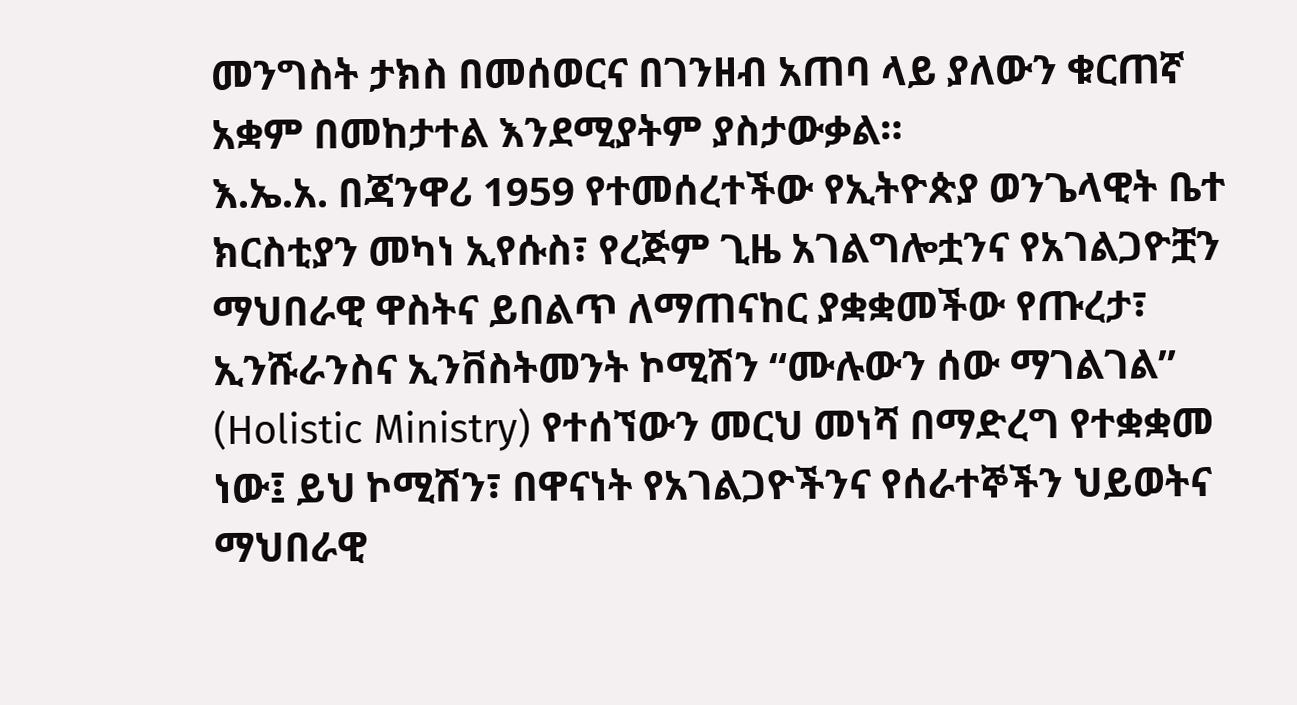መንግስት ታክስ በመሰወርና በገንዘብ አጠባ ላይ ያለውን ቁርጠኛ አቋም በመከታተል እንደሚያትም ያስታውቃል።
እ.ኤ.አ. በጃንዋሪ 1959 የተመሰረተችው የኢትዮጵያ ወንጌላዊት ቤተ ክርስቲያን መካነ ኢየሱስ፣ የረጅም ጊዜ አገልግሎቷንና የአገልጋዮቿን ማህበራዊ ዋስትና ይበልጥ ለማጠናከር ያቋቋመችው የጡረታ፣ ኢንሹራንስና ኢንቨስትመንት ኮሚሽን “ሙሉውን ሰው ማገልገል” (Holistic Ministry) የተሰኘውን መርህ መነሻ በማድረግ የተቋቋመ ነው፤ ይህ ኮሚሽን፣ በዋናነት የአገልጋዮችንና የሰራተኞችን ህይወትና ማህበራዊ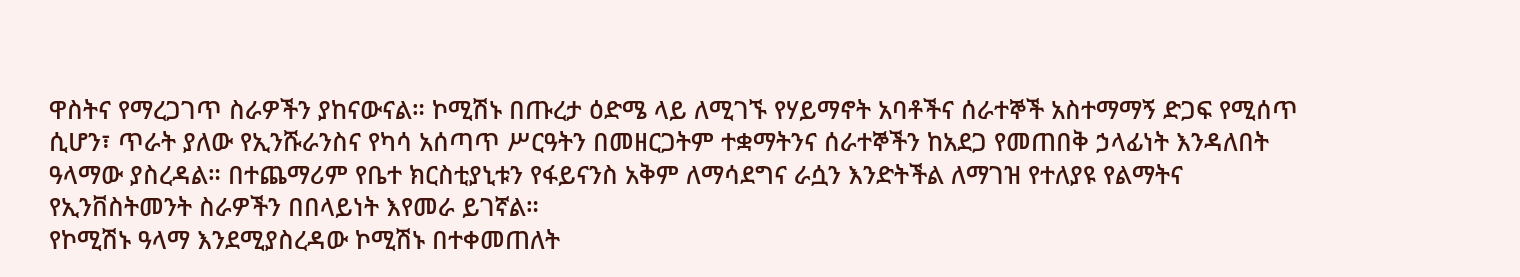ዋስትና የማረጋገጥ ስራዎችን ያከናውናል። ኮሚሽኑ በጡረታ ዕድሜ ላይ ለሚገኙ የሃይማኖት አባቶችና ሰራተኞች አስተማማኝ ድጋፍ የሚሰጥ ሲሆን፣ ጥራት ያለው የኢንሹራንስና የካሳ አሰጣጥ ሥርዓትን በመዘርጋትም ተቋማትንና ሰራተኞችን ከአደጋ የመጠበቅ ኃላፊነት እንዳለበት ዓላማው ያስረዳል። በተጨማሪም የቤተ ክርስቲያኒቱን የፋይናንስ አቅም ለማሳደግና ራሷን እንድትችል ለማገዝ የተለያዩ የልማትና የኢንቨስትመንት ስራዎችን በበላይነት እየመራ ይገኛል።
የኮሚሽኑ ዓላማ እንደሚያስረዳው ኮሚሽኑ በተቀመጠለት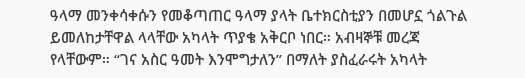ዓላማ መንቀሳቀሱን የመቆጣጠር ዓላማ ያላት ቤተክርስቲያን በመሆኗ ጎልጉል ይመለከታቸዋል ላላቸው አካላት ጥያቄ አቅርቦ ነበር። አብዛኞቹ መረጃ የላቸውም። “ገና አስር ዓመት እንሞግታለን” በማለት ያስፈራሩት አካላት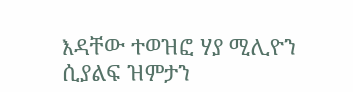እዳቸው ተወዝፎ ሃያ ሚሊዮን ሲያልፍ ዝምታን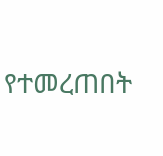የተመረጠበት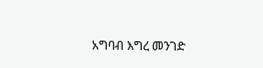አግባብ እግረ መንገድ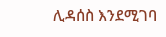ሊዳሰስ እንደሚገባ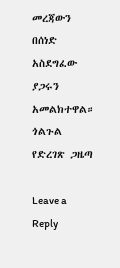መረጃውን በሰነድ አስደግፈው ያጋሩን አመልክተዋል።
ጎልጉል የድረገጽ ጋዜጣ

Leave a Reply